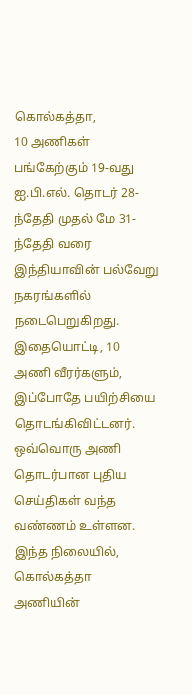கொல்கத்தா,
10 அணிகள் பங்கேற்கும் 19-வது ஐ.பி.எல். தொடர் 28-ந்தேதி முதல் மே 31-ந்தேதி வரை இந்தியாவின் பல்வேறு நகரங்களில் நடைபெறுகிறது. இதையொட்டி, 10 அணி வீரர்களும், இப்போதே பயிற்சியை தொடங்கிவிட்டனர். ஒவ்வொரு அணி தொடர்பான புதிய செய்திகள் வந்த வண்ணம் உள்ளன.
இந்த நிலையில், கொல்கத்தா அணியின்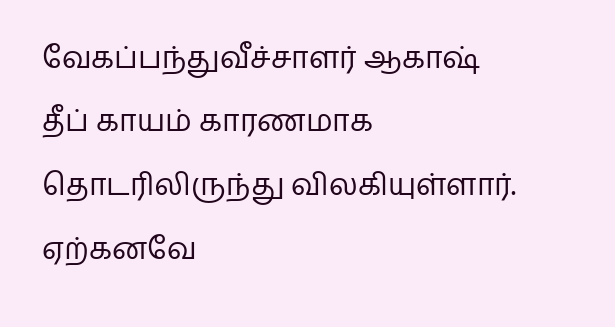வேகப்பந்துவீச்சாளர் ஆகாஷ் தீப் காயம் காரணமாக தொடரிலிருந்து விலகியுள்ளார்.
ஏற்கனவே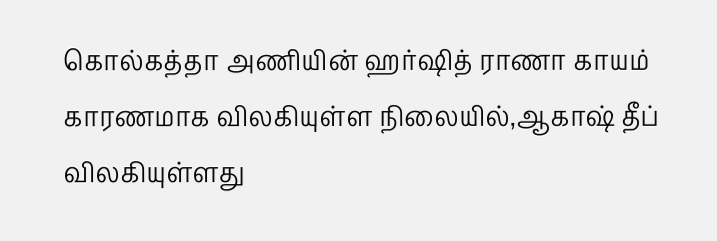கொல்கத்தா அணியின் ஹர்ஷித் ராணா காயம் காரணமாக விலகியுள்ள நிலையில்,ஆகாஷ் தீப் விலகியுள்ளது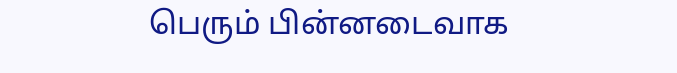பெரும் பின்னடைவாக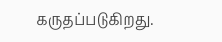கருதப்படுகிறது.